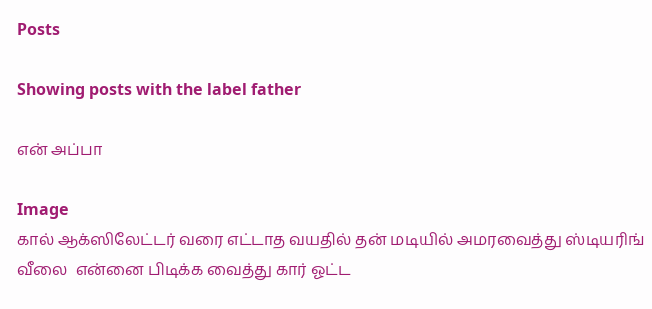Posts

Showing posts with the label father

என் அப்பா

Image
கால் ஆக்ஸிலேட்டர் வரை எட்டாத வயதில் தன் மடியில் அமரவைத்து ஸ்டியரிங்  வீலை  என்னை பிடிக்க வைத்து கார் ஓட்ட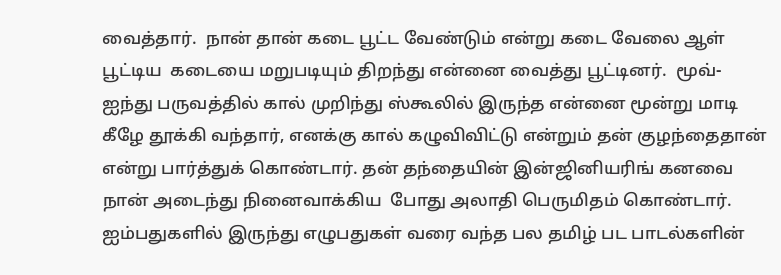வைத்தார்.  நான் தான் கடை பூட்ட வேண்டும் என்று கடை வேலை ஆள் பூட்டிய  கடையை மறுபடியும் திறந்து என்னை வைத்து பூட்டினர்.  மூவ்-ஐந்து பருவத்தில் கால் முறிந்து ஸ்கூலில் இருந்த என்னை மூன்று மாடி கீழே தூக்கி வந்தார், எனக்கு கால் கழுவிவிட்டு என்றும் தன் குழந்தைதான் என்று பார்த்துக் கொண்டார். தன் தந்தையின் இன்ஜினியரிங் கனவை நான் அடைந்து நினைவாக்கிய  போது அலாதி பெருமிதம் கொண்டார். ஐம்பதுகளில் இருந்து எழுபதுகள் வரை வந்த பல தமிழ் பட பாடல்களின்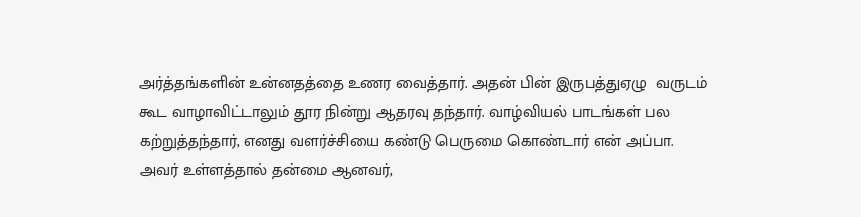அர்த்தங்களின் உன்னதத்தை உணர வைத்தார். அதன் பின் இருபத்துஏழு  வருடம் கூட வாழாவிட்டாலும் தூர நின்று ஆதரவு தந்தார். வாழ்வியல் பாடங்கள் பல கற்றுத்தந்தார், எனது வளர்ச்சியை கண்டு பெருமை கொண்டார் என் அப்பா. அவர் உள்ளத்தால் தன்மை ஆனவர்,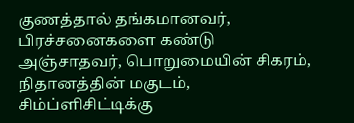குணத்தால் தங்கமானவர்,  பிரச்சனைகளை கண்டு அஞ்சாதவர், பொறுமையின் சிகரம், நிதானத்தின் மகுடம், சிம்ப்ளிசிட்டிக்கு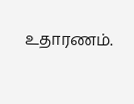உதாரணம்.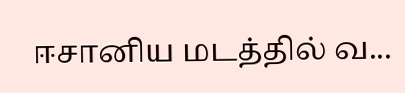ஈசானிய மடத்தில் வ...